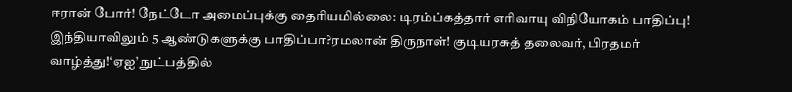ஈரான் போர்! நேட்டோ அமைப்புக்கு தைரியமில்லை: டிரம்ப்கத்தார் எரிவாயு விநியோகம் பாதிப்பு! இந்தியாவிலும் 5 ஆண்டுகளுக்கு பாதிப்பா?ரமலான் திருநாள்! குடியரசுத் தலைவர், பிரதமர் வாழ்த்து!‘ஏஐ’ நுட்பத்தில்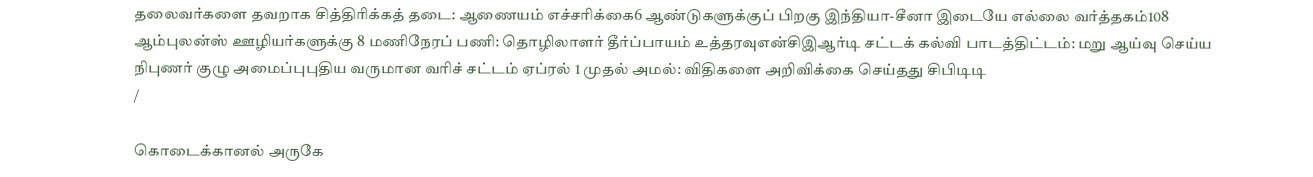தலைவர்களை தவறாக சித்திரிக்கத் தடை: ஆணையம் எச்சரிக்கை6 ஆண்டுகளுக்குப் பிறகு இந்தியா-சீனா இடையே எல்லை வர்த்தகம்108 ஆம்புலன்ஸ் ஊழியர்களுக்கு 8 மணிநேரப் பணி: தொழிலாளர் தீர்ப்பாயம் உத்தரவுஎன்சிஇஆர்டி சட்டக் கல்வி பாடத்திட்டம்: மறு ஆய்வு செய்ய நிபுணர் குழு அமைப்புபுதிய வருமான வரிச் சட்டம் ஏப்ரல் 1 முதல் அமல்: விதிகளை அறிவிக்கை செய்தது சிபிடிடி
/

கொடைக்கானல் அருகே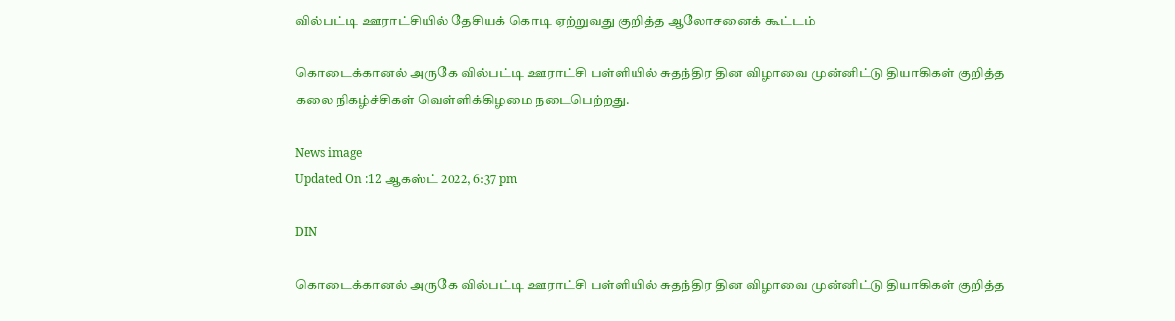வில்பட்டி ஊராட்சியில் தேசியக் கொடி ஏற்றுவது குறித்த ஆலோசனைக் கூட்டம்

கொடைக்கானல் அருகே வில்பட்டி ஊராட்சி பள்ளியில் சுதந்திர தின விழாவை முன்னிட்டு தியாகிகள் குறித்த கலை நிகழ்ச்சிகள் வெள்ளிக்கிழமை நடைபெற்றது.

News image
Updated On :12 ஆகஸ்ட் 2022, 6:37 pm

DIN

கொடைக்கானல் அருகே வில்பட்டி ஊராட்சி பள்ளியில் சுதந்திர தின விழாவை முன்னிட்டு தியாகிகள் குறித்த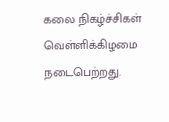கலை நிகழ்ச்சிகள் வெள்ளிக்கிழமை நடைபெற்றது.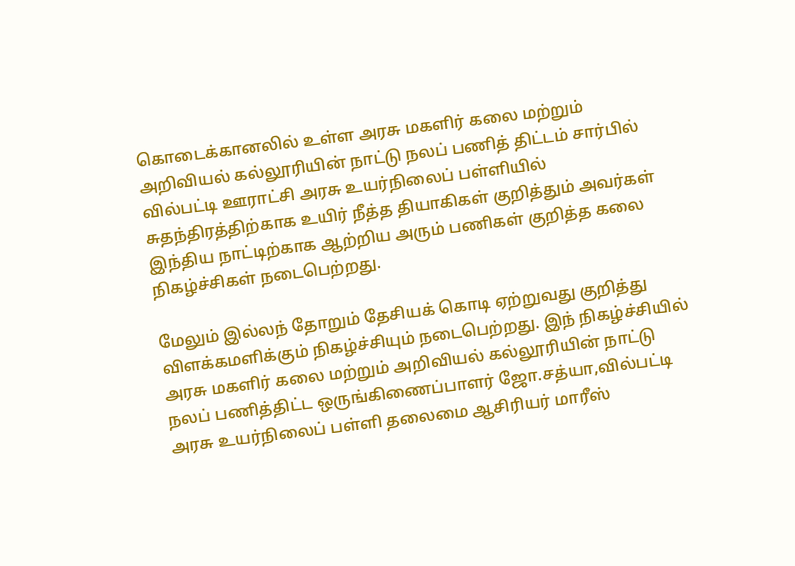கொடைக்கானலில் உள்ள அரசு மகளிர் கலை மற்றும் அறிவியல் கல்லூரியின் நாட்டு நலப் பணித் திட்டம் சார்பில் வில்பட்டி ஊராட்சி அரசு உயர்நிலைப் பள்ளியில் சுதந்திரத்திற்காக உயிர் நீத்த தியாகிகள் குறித்தும் அவர்கள் இந்திய நாட்டிற்காக ஆற்றிய அரும் பணிகள் குறித்த கலை நிகழ்ச்சிகள் நடைபெற்றது.

மேலும் இல்லந் தோறும் தேசியக் கொடி ஏற்றுவது குறித்து விளக்கமளிக்கும் நிகழ்ச்சியும் நடைபெற்றது. இந் நிகழ்ச்சியில் அரசு மகளிர் கலை மற்றும் அறிவியல் கல்லூரியின் நாட்டு நலப் பணித்திட்ட ஒருங்கிணைப்பாளர் ஜோ.சத்யா,வில்பட்டி அரசு உயர்நிலைப் பள்ளி தலைமை ஆசிரியர் மாரீஸ்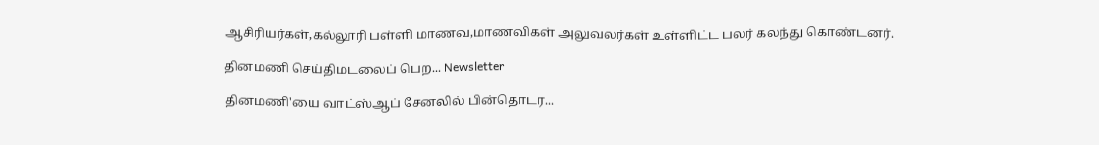ஆசிரியர்கள்,கல்லூரி பள்ளி மாணவ,மாணவிகள் அலுவலர்கள் உள்ளிட்ட பலர் கலந்து கொண்டனர்.

தினமணி செய்திமடலைப் பெற... Newsletter

தினமணி'யை வாட்ஸ்ஆப் சேனலில் பின்தொடர...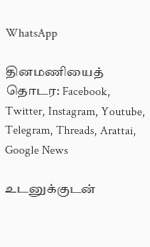WhatsApp

தினமணியைத் தொடர: Facebook, Twitter, Instagram, Youtube, Telegram, Threads, Arattai, Google News

உடனுக்குடன்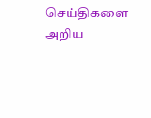செய்திகளை அறிய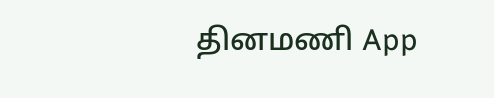தினமணி App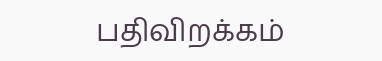பதிவிறக்கம்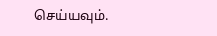செய்யவும்.